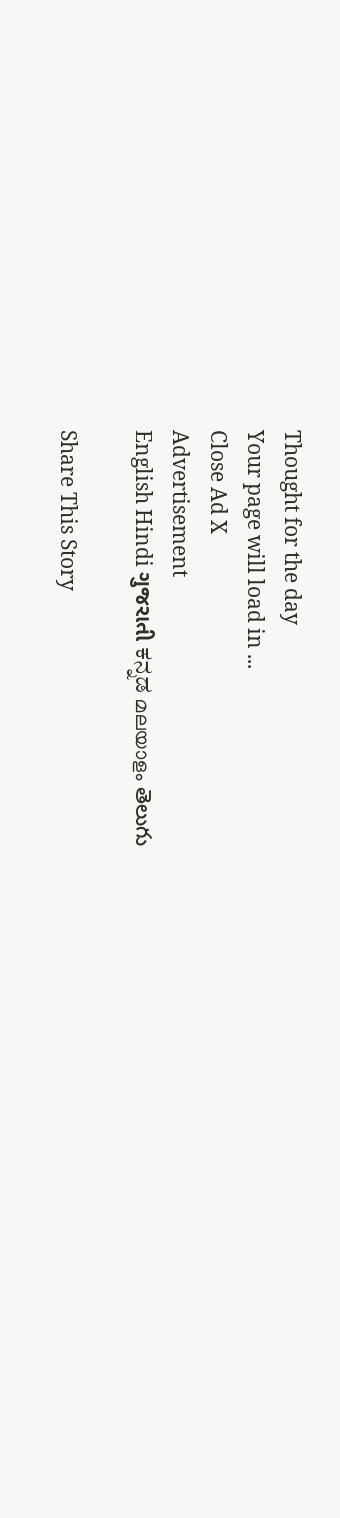Thought for the day
Your page will load in ...
Close Ad X
Advertisement
English Hindi ગુજરાતી ಕನ್ನಡ മലയാളം తెలుగు

Share This Story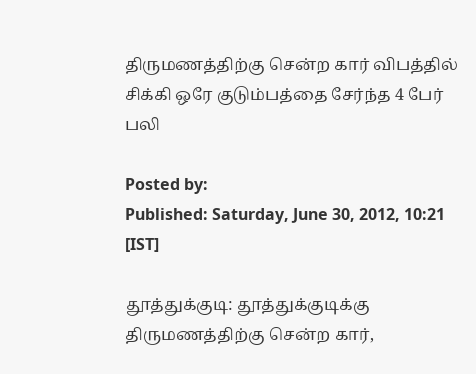திருமணத்திற்கு சென்ற கார் விபத்தில் சிக்கி ஒரே குடும்பத்தை சேர்ந்த 4 பேர் பலி

Posted by:
Published: Saturday, June 30, 2012, 10:21 [IST]

தூத்துக்குடி: தூத்துக்குடிக்கு திருமணத்திற்கு சென்ற கார்,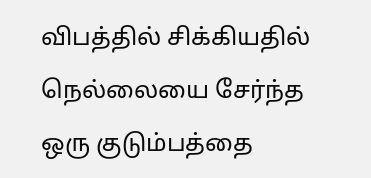விபத்தில் சிக்கியதில் நெல்லையை சேர்ந்த ஒரு குடும்பத்தை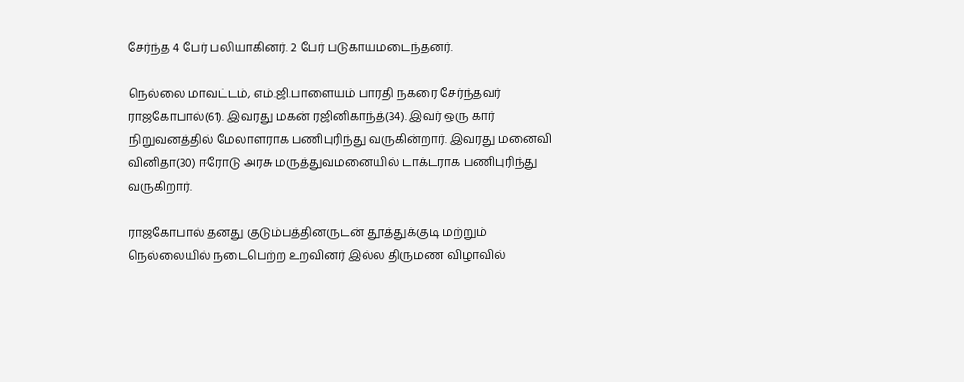சேர்ந்த 4 பேர் பலியாகினர். 2 பேர் படுகாயமடைந்தனர்.

நெல்லை மாவட்டம், எம்.ஜி.பாளையம் பாரதி நகரை சேர்ந்தவர் ராஜகோபால்(61). இவரது மகன் ரஜினிகாந்த்(34). இவர் ஒரு கார் நிறுவனத்தில் மேலாளராக பணிபுரிந்து வருகின்றார். இவரது மனைவி வினிதா(30) ஈரோடு அரசு மருத்துவமனையில் டாக்டராக பணிபுரிந்து வருகிறார்.

ராஜகோபால் தனது குடும்பத்தினருடன் தூத்துக்குடி மற்றும் நெல்லையில் நடைபெற்ற உறவினர் இல்ல திருமண விழாவில்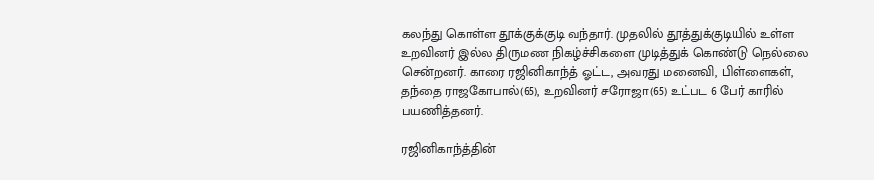கலந்து கொள்ள தூக்குக்குடி வந்தார். முதலில் தூத்துக்குடியில் உள்ள உறவினர் இல்ல திருமண நிகழ்ச்சிகளை முடித்துக் கொண்டு நெல்லை சென்றனர். காரை ரஜினிகாந்த் ஓட்ட, அவரது மனைவி, பிள்ளைகள், தந்தை ராஜகோபால்(65), உறவினர் சரோஜா(65) உட்பட 6 பேர் காரில் பயணித்தனர்.

ரஜினிகாந்த்தின்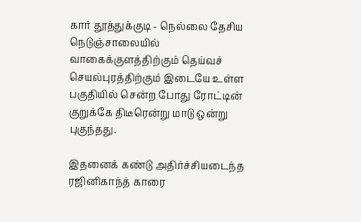கார் தூத்துக்குடி - நெல்லை தேசிய நெடுஞ்சாலையில் வாகைக்குளத்திற்கும் தெய்வச் செயல்புரத்திற்கும் இடையே உள்ள பகுதியில் சென்ற போது ரோட்டின் குறுக்கே திடீரென்று மாடு ஒன்று புகுந்தது.

இதனைக் கண்டு அதிர்ச்சியடைந்த ரஜினிகாந்த் காரை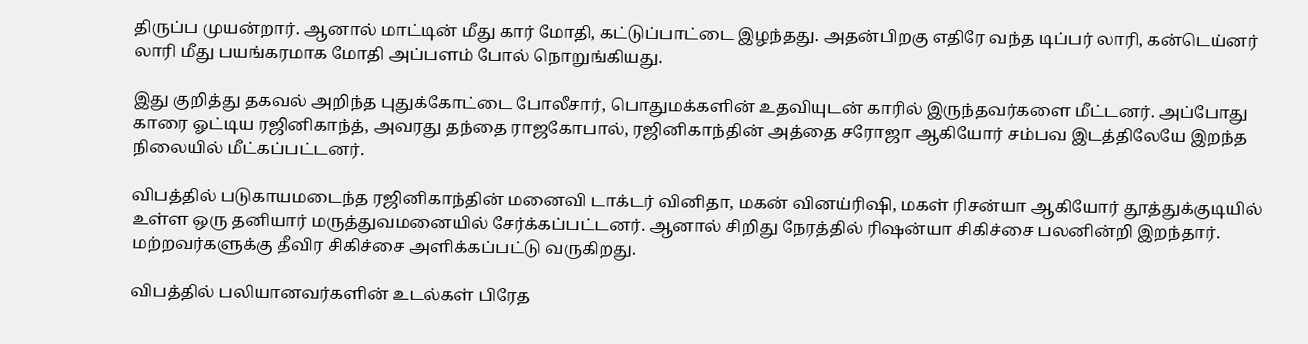திருப்ப முயன்றார். ஆனால் மாட்டின் மீது கார் மோதி, கட்டுப்பாட்டை இழந்தது. அதன்பிறகு எதிரே வந்த டிப்பர் லாரி, கன்டெய்னர் லாரி மீது பயங்கரமாக மோதி அப்பளம் போல் நொறுங்கியது.

இது குறித்து தகவல் அறிந்த புதுக்கோட்டை போலீசார், பொதுமக்களின் உதவியுடன் காரில் இருந்தவர்களை மீட்டனர். அப்போது காரை ஓட்டிய ரஜினிகாந்த், அவரது தந்தை ராஜகோபால், ரஜினிகாந்தின் அத்தை சரோஜா ஆகியோர் சம்பவ இடத்திலேயே இறந்த நிலையில் மீட்கப்பட்டனர்.

விபத்தில் படுகாயமடைந்த ரஜினிகாந்தின் மனைவி டாக்டர் வினிதா, மகன் வினய்ரிஷி, மகள் ரிசன்யா ஆகியோர் தூத்துக்குடியில் உள்ள ஒரு தனியார் மருத்துவமனையில் சேர்க்கப்பட்டனர். ஆனால் சிறிது நேரத்தில் ரிஷன்யா சிகிச்சை பலனின்றி இறந்தார். மற்றவர்களுக்கு தீவிர சிகிச்சை அளிக்கப்பட்டு வருகிறது.

விபத்தில் பலியானவர்களின் உடல்கள் பிரேத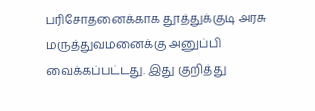பரிசோதனைக்காக தூத்துக்குடி அரசு மருத்துவமனைக்கு அனுப்பி வைக்கப்பட்டது. இது குறித்து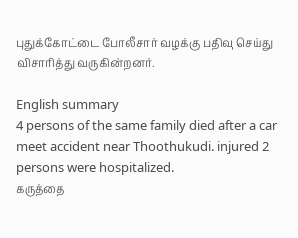புதுக்கோட்டை போலீசார் வழக்கு பதிவு செய்து விசாரித்து வருகின்றனர்.

English summary
4 persons of the same family died after a car meet accident near Thoothukudi. injured 2 persons were hospitalized.
கருத்தை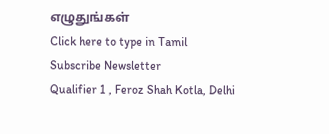எழுதுங்கள்
Click here to type in Tamil
Subscribe Newsletter
Qualifier 1 , Feroz Shah Kotla, Delhi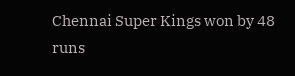Chennai Super Kings won by 48 runs